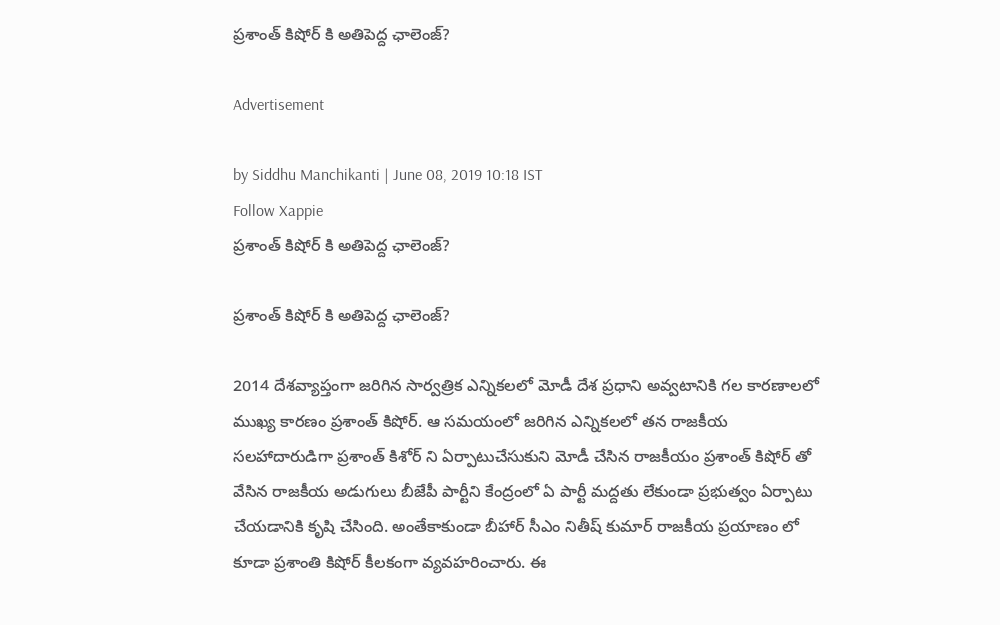ప్రశాంత్ కిషోర్ కి అతిపెద్ద ఛాలెంజ్?

Advertisement

by Siddhu Manchikanti | June 08, 2019 10:18 IST
Follow Xappie
ప్రశాంత్ కిషోర్ కి అతిపెద్ద ఛాలెంజ్?

ప్రశాంత్ కిషోర్ కి అతిపెద్ద ఛాలెంజ్?

2014 దేశవ్యాప్తంగా జరిగిన సార్వత్రిక ఎన్నికలలో మోడీ దేశ ప్రధాని అవ్వటానికి గల కారణాలలో ముఖ్య కారణం ప్రశాంత్ కిషోర్. ఆ సమయంలో జరిగిన ఎన్నికలలో తన రాజకీయ సలహాదారుడిగా ప్రశాంత్ కిశోర్ ని ఏర్పాటుచేసుకుని మోడీ చేసిన రాజకీయం ప్రశాంత్ కిషోర్ తో వేసిన రాజకీయ అడుగులు బీజేపీ పార్టీని కేంద్రంలో ఏ పార్టీ మద్దతు లేకుండా ప్రభుత్వం ఏర్పాటు చేయడానికి కృషి చేసింది. అంతేకాకుండా బీహార్ సీఎం నితీష్ కుమార్ రాజకీయ ప్రయాణం లో కూడా ప్రశాంతి కిషోర్ కీలకంగా వ్యవహరించారు. ఈ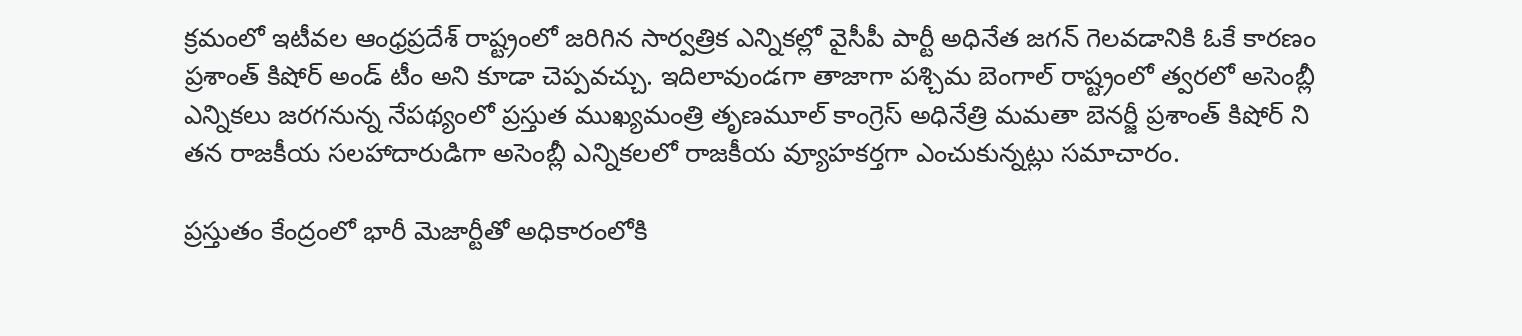క్రమంలో ఇటీవల ఆంధ్రప్రదేశ్ రాష్ట్రంలో జరిగిన సార్వత్రిక ఎన్నికల్లో వైసీపీ పార్టీ అధినేత జగన్ గెలవడానికి ఓకే కారణం ప్రశాంత్ కిషోర్ అండ్ టీం అని కూడా చెప్పవచ్చు. ఇదిలావుండగా తాజాగా పశ్చిమ బెంగాల్ రాష్ట్రంలో త్వరలో అసెంబ్లీ ఎన్నికలు జరగనున్న నేపథ్యంలో ప్రస్తుత ముఖ్యమంత్రి తృణమూల్ కాంగ్రెస్ అధినేత్రి మమతా బెనర్జీ ప్రశాంత్ కిషోర్ ని తన రాజకీయ సలహాదారుడిగా అసెంబ్లీ ఎన్నికలలో రాజకీయ వ్యూహకర్తగా ఎంచుకున్నట్లు సమాచారం.

ప్రస్తుతం కేంద్రంలో భారీ మెజార్టీతో అధికారంలోకి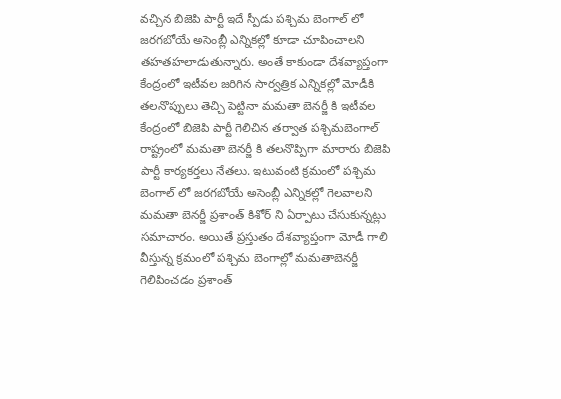వచ్చిన బిజెపి పార్టీ ఇదే స్పీడు పశ్చిమ బెంగాల్ లో జరగబోయే అసెంబ్లీ ఎన్నికల్లో కూడా చూపించాలని తహతహలాడుతున్నారు. అంతే కాకుండా దేశవ్యాప్తంగా కేంద్రంలో ఇటీవల జరిగిన సార్వత్రిక ఎన్నికల్లో మోడీకి తలనొప్పులు తెచ్చి పెట్టినా మమతా బెనర్జీ కి ఇటీవల కేంద్రంలో బిజెపి పార్టీ గెలిచిన తర్వాత పశ్చిమబెంగాల్ రాష్ట్రంలో మమతా బెనర్జీ కి తలనొప్పిగా మారారు బిజెపి పార్టీ కార్యకర్తలు నేతలు. ఇటువంటి క్రమంలో పశ్చిమ బెంగాల్ లో జరగబోయే అసెంబ్లీ ఎన్నికల్లో గెలవాలని మమతా బెనర్జీ ప్రశాంత్ కిశోర్ ని ఏర్పాటు చేసుకున్నట్లు సమాచారం. అయితే ప్రస్తుతం దేశవ్యాప్తంగా మోడీ గాలి వీస్తున్న క్రమంలో పశ్చిమ బెంగాల్లో మమతాబెనర్జీ గెలిపించడం ప్రశాంత్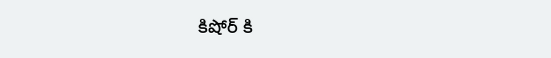కిషోర్ కి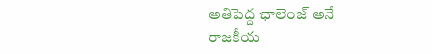అతిపెద్ద ఛాలెంజ్ అనే రాజకీయ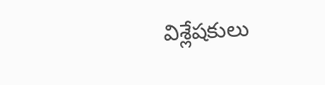విశ్లేషకులు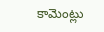కామెంట్లు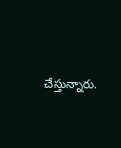చేస్తున్నారు.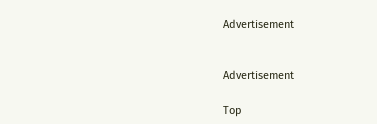Advertisement


Advertisement

Top